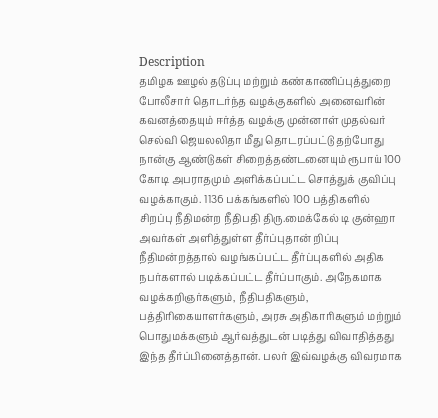Description
தமிழக ஊழல் தடுப்பு மற்றும் கண்காணிப்புத்துறை போலீசார் தொடர்ந்த வழக்குகளில் அனைவரின் கவனத்தையும் ஈர்த்த வழக்கு முன்னாள் முதல்வர் செல்வி ஜெயலலிதா மீது தொடரப்பட்டு தற்போது நான்கு ஆண்டுகள் சிறைத்தண்டனையும் ரூபாய் 100 கோடி அபராதமும் அளிக்கப்பட்ட சொத்துக் குவிப்பு வழக்காகும். 1136 பக்கங்களில் 100 பத்திகளில் சிறப்பு நீதிமன்ற நீதிபதி திரு.மைக்கேல் டி குன்ஹா அவர்கள் அளித்துள்ள தீர்ப்புதான் றிப்பு நீதிமன்றத்தால் வழங்கப்பட்ட தீர்ப்புகளில் அதிக நபர்களால் படிக்கப்பட்ட தீர்ப்பாகும். அநேகமாக வழக்கறிஞர்களும், நீதிபதிகளும், பத்திரிகையாளர்களும், அரசு அதிகாரிகளும் மற்றும் பொதுமக்களும் ஆர்வத்துடன் படித்து விவாதித்தது இந்த தீர்ப்பினைத்தான். பலர் இவ்வழக்கு விவரமாக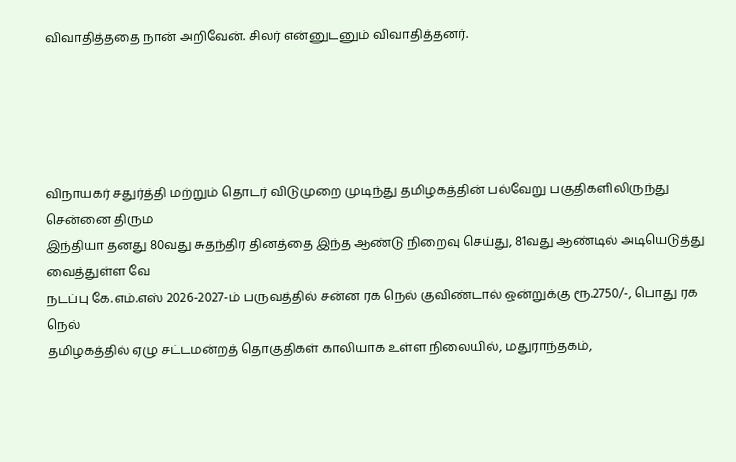விவாதித்ததை நான் அறிவேன். சிலர் என்னுடனும் விவாதித்தனர்.





விநாயகர் சதுர்த்தி மற்றும் தொடர் விடுமுறை முடிந்து தமிழகத்தின் பல்வேறு பகுதிகளிலிருந்து சென்னை திரும
இந்தியா தனது 80வது சுதந்திர தினத்தை இந்த ஆண்டு நிறைவு செய்து, 81வது ஆண்டில் அடியெடுத்து வைத்துள்ள வே
நடப்பு கே.எம்.எஸ் 2026-2027-ம் பருவத்தில் சன்ன ரக நெல் குவிண்டால் ஒன்றுக்கு ரூ.2750/-, பொது ரக நெல்
தமிழகத்தில் ஏழு சட்டமன்றத் தொகுதிகள் காலியாக உள்ள நிலையில், மதுராந்தகம்,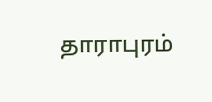தாராபுரம்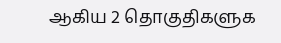ஆகிய 2 தொகுதிகளுக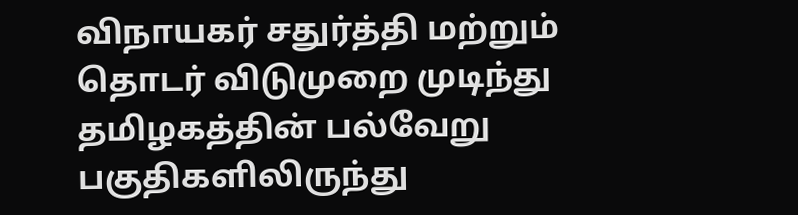விநாயகர் சதுர்த்தி மற்றும் தொடர் விடுமுறை முடிந்து தமிழகத்தின் பல்வேறு பகுதிகளிலிருந்து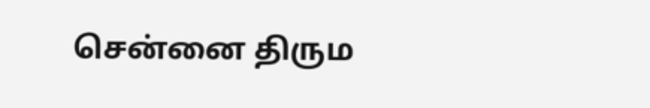சென்னை திரும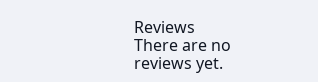Reviews
There are no reviews yet.